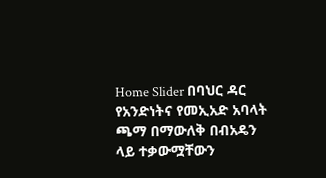Home Slider በባህር ዳር የአንድነትና የመኢአድ አባላት ጫማ በማውለቅ በብአዴን ላይ ተቃውሟቸውን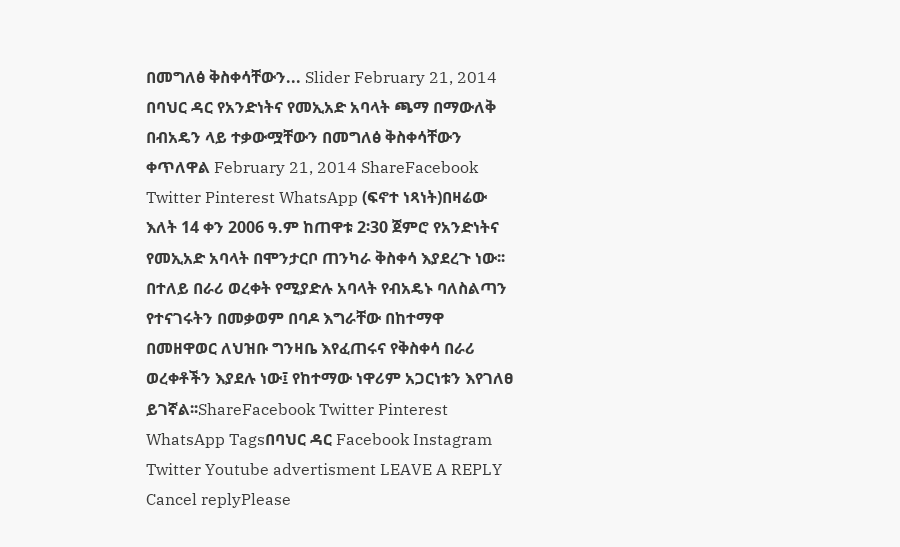በመግለፅ ቅስቀሳቸውን... Slider February 21, 2014 በባህር ዳር የአንድነትና የመኢአድ አባላት ጫማ በማውለቅ በብአዴን ላይ ተቃውሟቸውን በመግለፅ ቅስቀሳቸውን ቀጥለዋል February 21, 2014 ShareFacebook Twitter Pinterest WhatsApp (ፍኖተ ነጻነት)በዛሬው እለት 14 ቀን 2006 ዓ.ም ከጠዋቱ 2፡30 ጀምሮ የአንድነትና የመኢአድ አባላት በሞንታርቦ ጠንካራ ቅስቀሳ እያደረጉ ነው፡፡ በተለይ በራሪ ወረቀት የሚያድሉ አባላት የብአዴኑ ባለስልጣን የተናገሩትን በመቃወም በባዶ እግራቸው በከተማዋ በመዘዋወር ለህዝቡ ግንዛቤ እየፈጠሩና የቅስቀሳ በራሪ ወረቀቶችን እያደሉ ነው፤ የከተማው ነዋሪም አጋርነቱን እየገለፀ ይገኛል፡፡ShareFacebook Twitter Pinterest WhatsApp Tagsበባህር ዳር Facebook Instagram Twitter Youtube advertisment LEAVE A REPLY Cancel replyPlease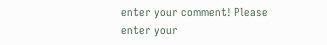enter your comment! Please enter your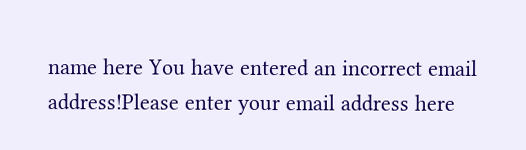name here You have entered an incorrect email address!Please enter your email address here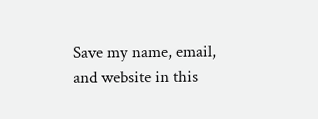Save my name, email, and website in this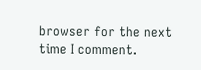browser for the next time I comment.